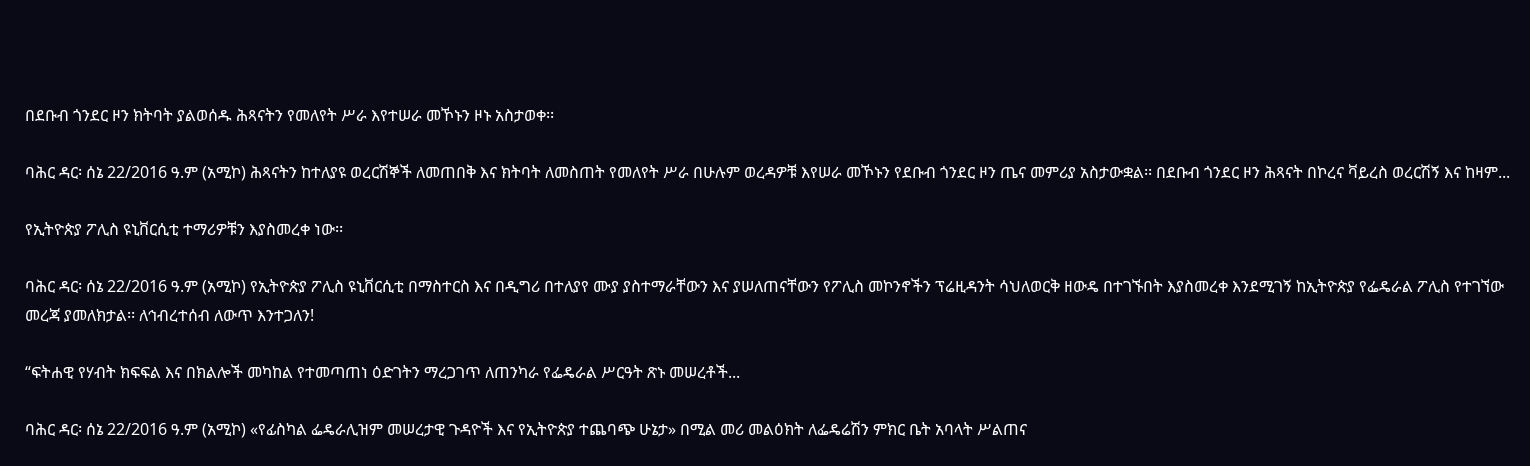በደቡብ ጎንደር ዞን ክትባት ያልወሰዱ ሕጻናትን የመለየት ሥራ እየተሠራ መኾኑን ዞኑ አስታወቀ፡፡

ባሕር ዳር፡ ሰኔ 22/2016 ዓ.ም (አሚኮ) ሕጻናትን ከተለያዩ ወረርሽኞች ለመጠበቅ እና ክትባት ለመስጠት የመለየት ሥራ በሁሉም ወረዳዎቹ እየሠራ መኾኑን የደቡብ ጎንደር ዞን ጤና መምሪያ አስታውቋል፡፡ በደቡብ ጎንደር ዞን ሕጻናት በኮረና ቫይረስ ወረርሽኝ እና ከዛም...

የኢትዮጵያ ፖሊስ ዩኒቨርሲቲ ተማሪዎቹን እያስመረቀ ነው፡፡

ባሕር ዳር፡ ሰኔ 22/2016 ዓ.ም (አሚኮ) የኢትዮጵያ ፖሊስ ዩኒቨርሲቲ በማስተርስ እና በዲግሪ በተለያየ ሙያ ያስተማራቸውን እና ያሠለጠናቸውን የፖሊስ መኮንኖችን ፕሬዚዳንት ሳህለወርቅ ዘውዴ በተገኙበት እያስመረቀ እንደሚገኝ ከኢትዮጵያ የፌዴራል ፖሊስ የተገኘው መረጃ ያመለክታል፡፡ ለኅብረተሰብ ለውጥ እንተጋለን!

“ፍትሐዊ የሃብት ክፍፍል እና በክልሎች መካከል የተመጣጠነ ዕድገትን ማረጋገጥ ለጠንካራ የፌዴራል ሥርዓት ጽኑ መሠረቶች...

ባሕር ዳር፡ ሰኔ 22/2016 ዓ.ም (አሚኮ) «የፊስካል ፌዴራሊዝም መሠረታዊ ጉዳዮች እና የኢትዮጵያ ተጨባጭ ሁኔታ» በሚል መሪ መልዕክት ለፌዴሬሽን ምክር ቤት አባላት ሥልጠና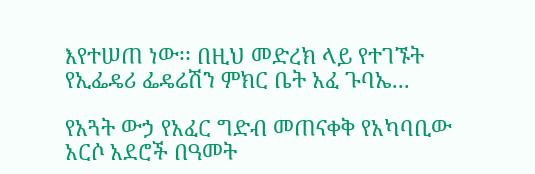እየተሠጠ ነው፡፡ በዚህ መድረክ ላይ የተገኙት የኢፌዴሪ ፌዴሬሽን ምክር ቤት አፈ ጉባኤ...

የአጓት ውኃ የአፈር ግድብ መጠናቀቅ የአካባቢው አርሶ አደሮች በዓመት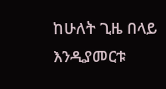ከሁለት ጊዜ በላይ እንዲያመርቱ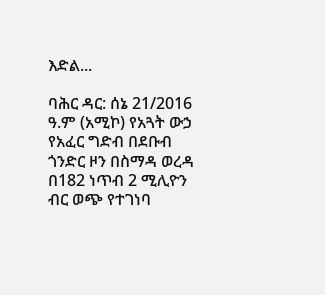እድል...

ባሕር ዳር: ሰኔ 21/2016 ዓ.ም (አሚኮ) የአጓት ውኃ የአፈር ግድብ በደቡብ ጎንድር ዞን በስማዳ ወረዳ በ182 ነጥብ 2 ሚሊዮን ብር ወጭ የተገነባ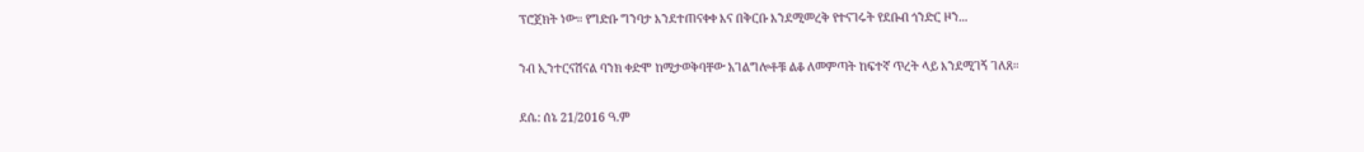ፕሮጀክት ነው። የግድቡ ግንባታ እንደተጠናቀቀ እና በቅርቡ እንደሚመረቅ የተናገሩት የደቡብ ጎንድር ዞን...

ንብ ኢንተርናሽናል ባንክ ቀድሞ ከሚታወቅባቸው አገልግሎቶቹ ልቆ ለመምጣት ከፍተኛ ጥረት ላይ እንደሚገኝ ገለጸ።

ደሴ: ሰኔ 21/2016 ዓ.ም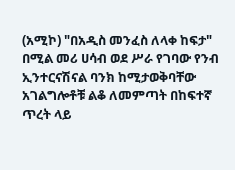(አሚኮ) "በአዲስ መንፈስ ለላቀ ከፍታ" በሚል መሪ ሀሳብ ወደ ሥራ የገባው የንብ ኢንተርናሽናል ባንክ ከሚታወቅባቸው አገልግሎቶቹ ልቆ ለመምጣት በከፍተኛ ጥረት ላይ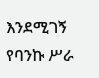እንደሚገኝ የባንኩ ሥራ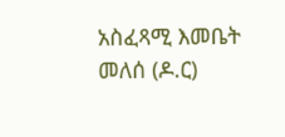አስፈጻሚ እመቤት መለሰ (ዶ.ር)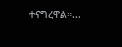ተናግረዋል።...